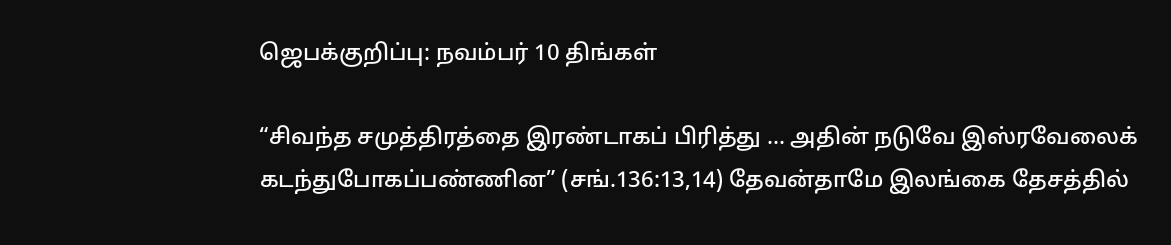ஜெபக்குறிப்பு: நவம்பர் 10 திங்கள்

“சிவந்த சமுத்திரத்தை இரண்டாகப் பிரித்து … அதின் நடுவே இஸ்ரவேலைக் கடந்துபோகப்பண்ணின” (சங்.136:13,14) தேவன்தாமே இலங்கை தேசத்தில்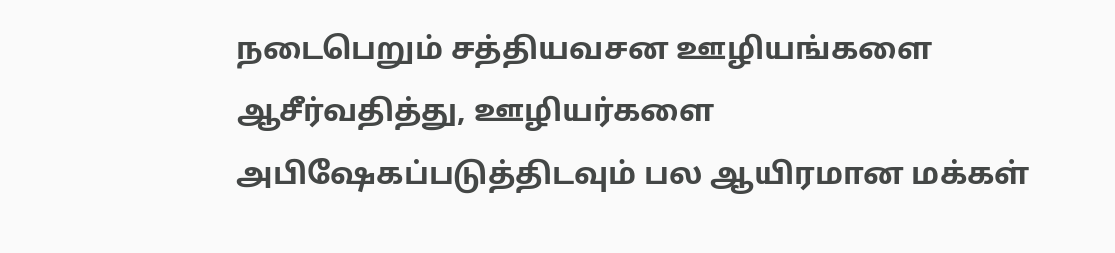நடைபெறும் சத்தியவசன ஊழியங்களை ஆசீர்வதித்து, ஊழியர்களை அபிஷேகப்படுத்திடவும் பல ஆயிரமான மக்கள்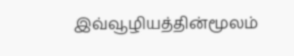இவ்வூழியத்தின்மூலம்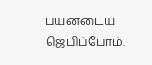பயனடைய ஜெபிப்போம்.